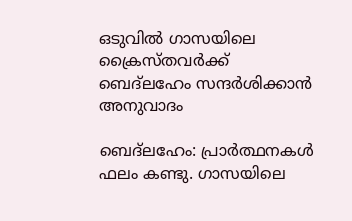ഒടുവില്‍ ഗാസയിലെ ക്രൈസ്തവര്‍ക്ക് ബെദ്‌ലഹേം സന്ദര്‍ശിക്കാന്‍ അനുവാദം

ബെദ്‌ലഹേം: പ്രാര്‍ത്ഥനകള്‍ ഫലം കണ്ടു. ഗാസയിലെ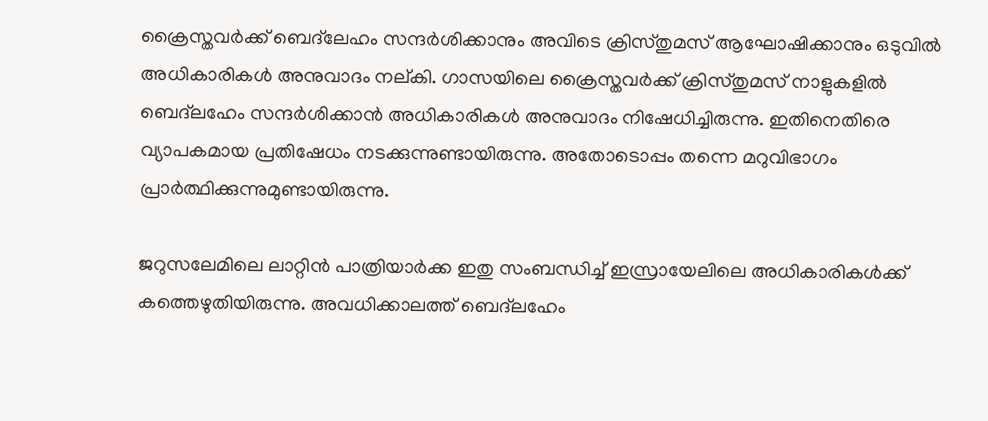ക്രൈസ്തവര്‍ക്ക് ബെദ്‌ലേഹം സന്ദര്‍ശിക്കാനും അവിടെ ക്രിസ്തുമസ് ആഘോഷിക്കാനും ഒടുവില്‍ അധികാരികള്‍ അനുവാദം നല്കി. ഗാസയിലെ ക്രൈസ്തവര്‍ക്ക് ക്രിസ്തുമസ് നാളുകളില്‍ ബെദ്‌ലഹേം സന്ദര്‍ശിക്കാന്‍ അധികാരികള്‍ അനുവാദം നിഷേധിച്ചിരുന്നു. ഇതിനെതിരെ വ്യാപകമായ പ്രതിഷേധം നടക്കുന്നുണ്ടായിരുന്നു. അതോടൊപ്പം തന്നെ മറുവിഭാഗം പ്രാര്‍ത്ഥിക്കുന്നുമുണ്ടായിരുന്നു.

ജറുസലേമിലെ ലാറ്റിന്‍ പാത്രിയാര്‍ക്ക ഇതു സംബന്ധിച്ച് ഇസ്രായേലിലെ അധികാരികള്‍ക്ക് കത്തെഴുതിയിരുന്നു. അവധിക്കാലത്ത് ബെദ്‌ലഹേം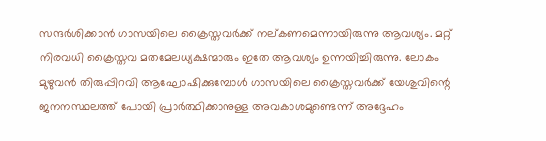സന്ദര്‍ശിക്കാന്‍ ഗാസയിലെ ക്രൈസ്തവര്‍ക്ക് നല്കണമെന്നായിരുന്നു ആവശ്യം. മറ്റ് നിരവധി ക്രൈസ്തവ മതമേലധ്യക്ഷന്മാരും ഇതേ ആവശ്യം ഉന്നയിച്ചിരുന്നു. ലോകം മുഴുവന്‍ തിരുപ്പിറവി ആഘോഷിക്കുമ്പോള്‍ ഗാസയിലെ ക്രൈസ്തവര്‍ക്ക് യേശുവിന്റെ ജനനസ്ഥലത്ത് പോയി പ്രാര്‍ത്ഥിക്കാനുള്ള അവകാശമുണ്ടെന്ന് അദ്ദേഹം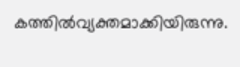കത്തില്‍വ്യക്തമാക്കിയിരുന്നു.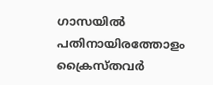ഗാസയില്‍ പതിനായിരത്തോളം ക്രൈസ്തവര്‍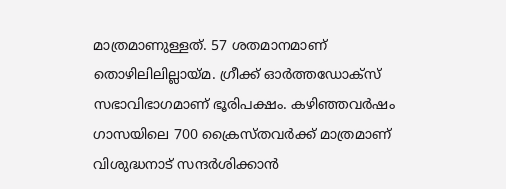മാത്രമാണുള്ളത്. 57 ശതമാനമാണ് തൊഴിലിലില്ലായ്മ. ഗ്രീക്ക് ഓര്‍ത്തഡോക്‌സ് സഭാവിഭാഗമാണ് ഭൂരിപക്ഷം. കഴിഞ്ഞവര്‍ഷം ഗാസയിലെ 700 ക്രൈസ്തവര്‍ക്ക് മാത്രമാണ് വിശുദ്ധനാട് സന്ദര്‍ശിക്കാന്‍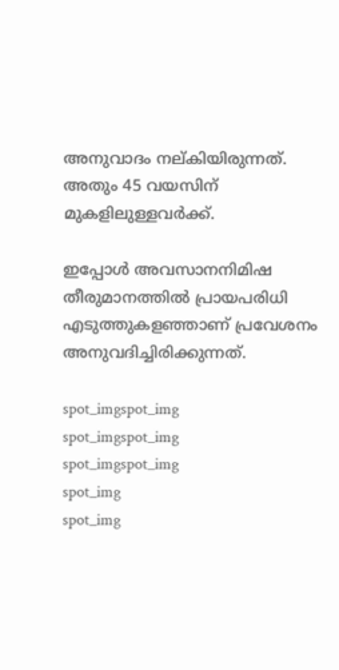അനുവാദം നല്കിയിരുന്നത്. അതും 45 വയസിന് മുകളിലുള്ളവര്‍ക്ക്.

ഇപ്പോള്‍ അവസാനനിമിഷ തീരുമാനത്തില്‍ പ്രായപരിധി എടുത്തുകളഞ്ഞാണ് പ്രവേശനം അനുവദിച്ചിരിക്കുന്നത്.

spot_imgspot_img
spot_imgspot_img
spot_imgspot_img
spot_img
spot_img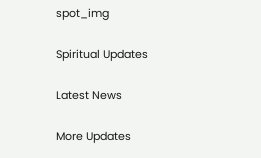spot_img

Spiritual Updates

Latest News

More Updates